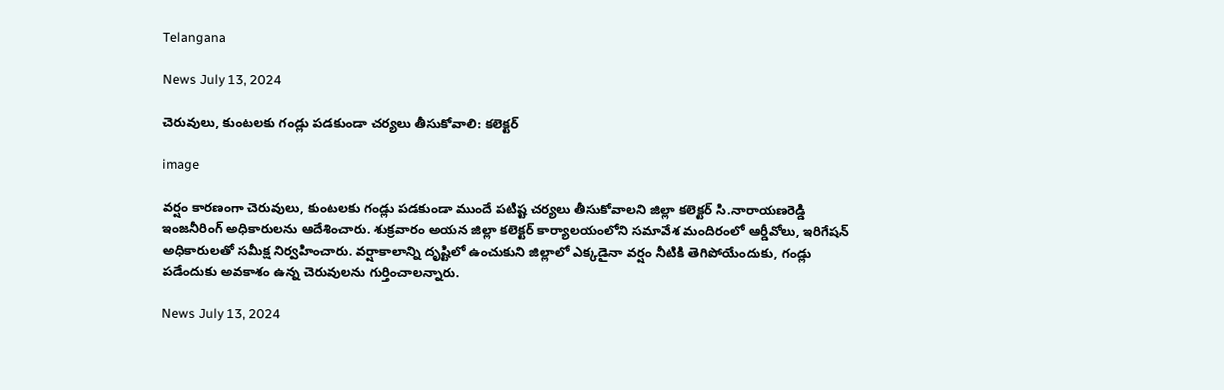Telangana

News July 13, 2024

చెరువులు, కుంటలకు గండ్లు పడకుండా చర్యలు తీసుకోవాలి: కలెక్టర్

image

వర్షం కారణంగా చెరువులు, కుంటలకు గండ్లు పడకుండా ముందే పటిష్ట చర్యలు తీసుకోవాలని జిల్లా కలెక్టర్ సి.నారాయణరెడ్డి ఇంజనీరింగ్ అధికారులను ఆదేశించారు. శుక్రవారం అయన జిల్లా కలెక్టర్ కార్యాలయంలోని సమావేశ మందిరంలో ఆర్డీవోలు, ఇరిగేషన్ అధికారులతో సమీక్ష నిర్వహించారు. వర్షాకాలాన్ని దృష్టిలో ఉంచుకుని జిల్లాలో ఎక్కడైనా వర్షం నీటికి తెగిపోయేందుకు, గండ్లు పడేందుకు అవకాశం ఉన్న చెరువులను గుర్తించాలన్నారు.

News July 13, 2024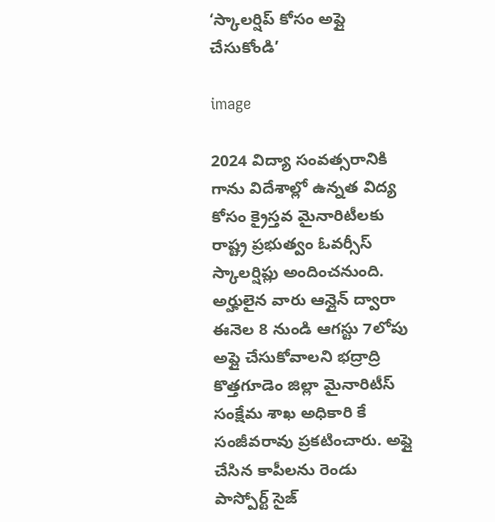‘స్కాలర్షిప్ కోసం అప్లై చేసుకోండి’

image

2024 విద్యా సంవత్సరానికి గాను విదేశాల్లో ఉన్నత విద్య కోసం క్రైస్తవ మైనారిటీలకు రాష్ట్ర ప్రభుత్వం ఓవర్సీస్ స్కాలర్షిప్లు అందించనుంది. అర్హులైన వారు ఆన్లైన్ ద్వారా ఈనెల 8 నుండి ఆగస్టు 7లోపు అప్లై చేసుకోవాలని భద్రాద్రి కొత్తగూడెం జిల్లా మైనారిటీస్ సంక్షేమ శాఖ అధికారి కే సంజీవరావు ప్రకటించారు. అప్లై చేసిన కాపీలను రెండు పాస్పోర్ట్ సైజ్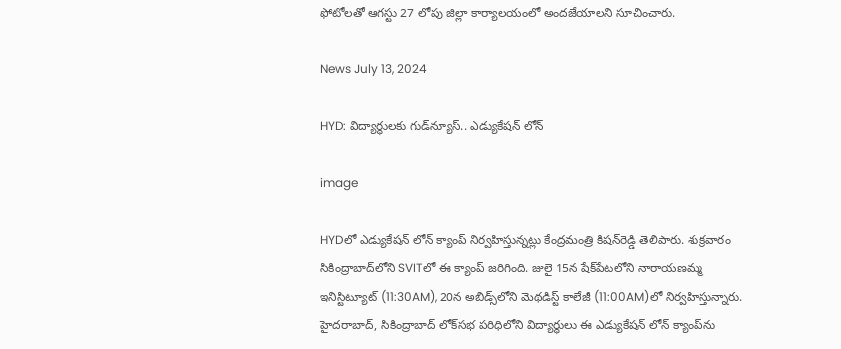ఫోటోలతో ఆగస్టు 27 లోపు జిల్లా కార్యాలయంలో అందజేయాలని సూచించారు.

News July 13, 2024

HYD: విద్యార్థులకు గుడ్‌న్యూస్.. ఎడ్యుకేషన్ లోన్

image

HYDలో ఎడ్యుకేషన్ లోన్ క్యాంప్ నిర్వహిస్తున్నట్లు కేంద్రమంత్రి కిషన్‌రెడ్డి తెలిపారు. శుక్రవారం సికింద్రాబాద్‌లోని SVITలో ఈ క్యాంప్ జరిగింది. జులై 15న షేక్‌పేటలోని నారాయణమ్మ ఇనిస్టిట్యూట్ (11:30AM), 20న అబిడ్స్‌లోని మెథడిస్ట్ కాలేజీ (11:00AM)లో‌ నిర్వహిస్తున్నారు. హైదరాబాద్, సికింద్రాబాద్ లోక్‌సభ పరిధిలోని విద్యార్థులు ఈ ఎడ్యుకేషన్ లోన్ క్యాంప్‌ను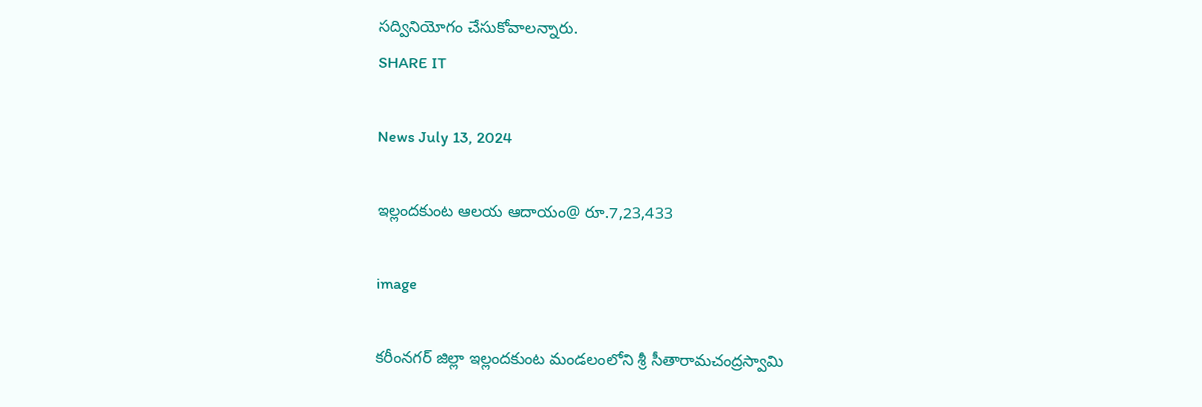సద్వినియోగం చేసుకోవాలన్నారు.
SHARE IT

News July 13, 2024

ఇల్లందకుంట ఆలయ ఆదాయం@ రూ.7,23,433

image

కరీంనగర్ జిల్లా ఇల్లందకుంట మండలంలోని శ్రీ సీతారామచంద్రస్వామి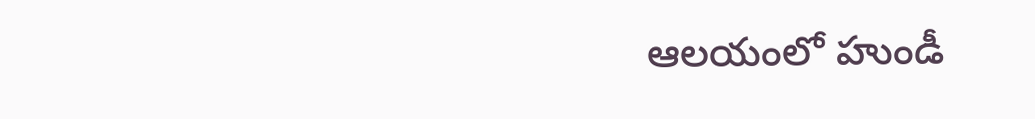ఆలయంలో హుండీ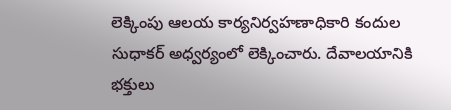లెక్కింపు ఆలయ కార్యనిర్వహణాధికారి కందుల సుధాకర్ అధ్వర్యంలో లెక్కించారు. దేవాలయానికి భక్తులు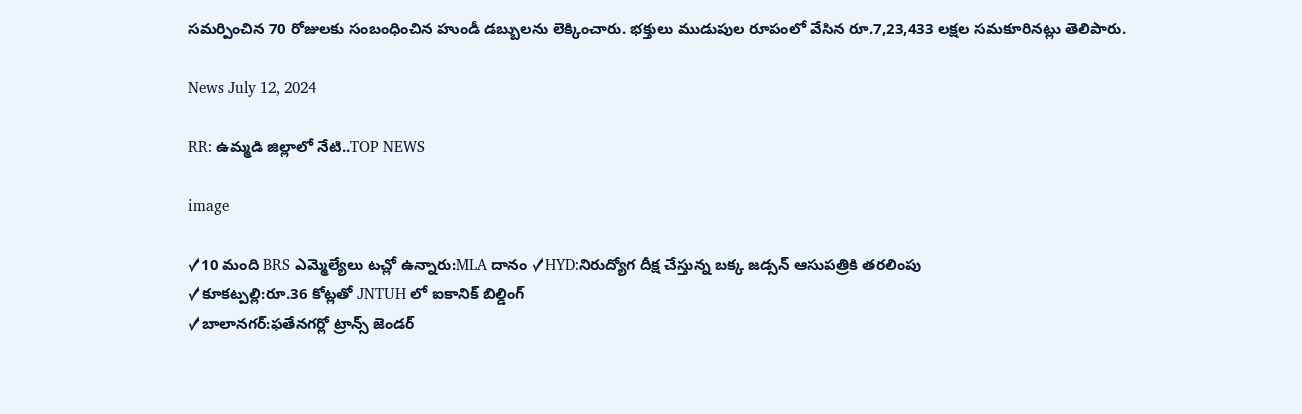సమర్పించిన 70 రోజులకు సంబంధించిన హుండీ డబ్బులను లెక్కించారు. భక్తులు ముడుపుల రూపంలో వేసిన రూ.7,23,433 లక్షల సమకూరినట్లు తెలిపారు.

News July 12, 2024

RR: ఉమ్మడి జిల్లాలో నేటి..TOP NEWS

image

✓10 మంది BRS ఎమ్మెల్యేలు టచ్లో ఉన్నారు:MLA దానం ✓HYD:నిరుద్యోగ దీక్ష చేస్తున్న బక్క జడ్సన్ ఆసుపత్రికి తరలింపు
✓కూకట్పల్లి:రూ.36 కోట్లతో JNTUH లో ఐకానిక్ బిల్డింగ్
✓బాలానగర్:ఫతేనగర్లో ట్రాన్స్ జెండర్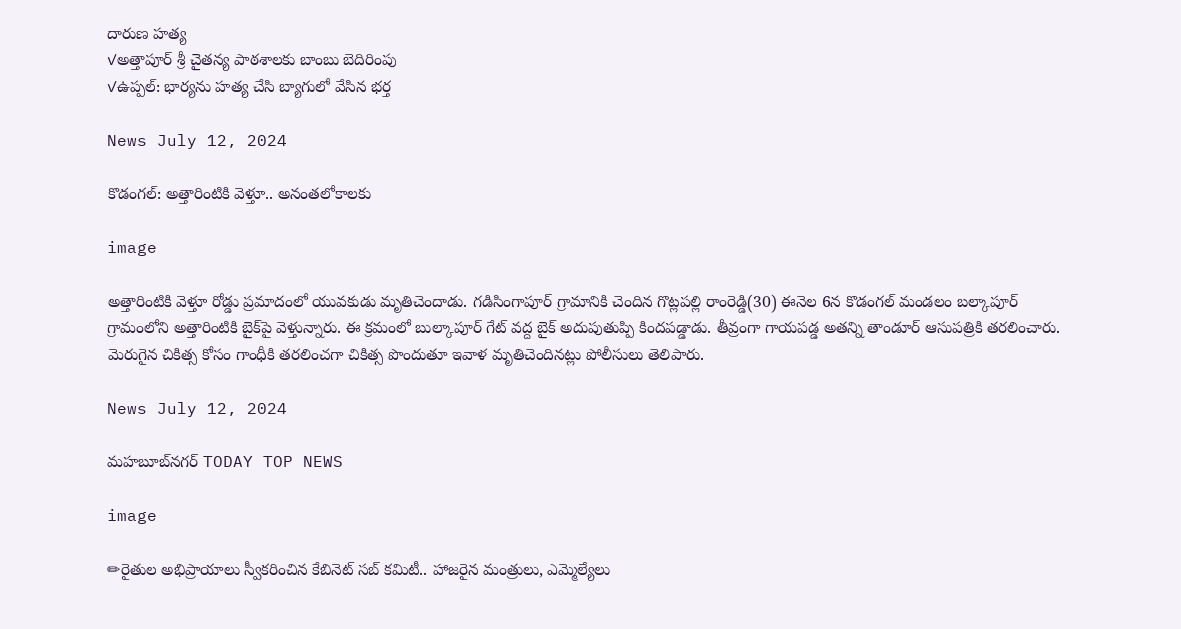దారుణ హత్య
✓అత్తాపూర్ శ్రీ చైతన్య పాఠశాలకు బాంబు బెదిరింపు
✓ఉప్పల్: భార్యను హత్య చేసి బ్యాగులో వేసిన భర్త

News July 12, 2024

కొడంగల్: అత్తారింటికి వెళ్తూ.. అనంతలోకాలకు

image

అత్తారింటికి వెళ్తూ రోడ్డు ప్రమాదంలో యువకుడు మృతిచెందాడు. గడిసింగాపూర్ గ్రామానికి చెందిన గొట్లపల్లి రాంరెడ్డి(30) ఈనెల 6న కొడంగల్ మండలం బల్కాపూర్ గ్రామంలోని అత్తారింటికి బైక్‌పై వెళ్తున్నారు. ఈ క్రమంలో బుల్కాపూర్ గేట్ వద్ద బైక్ అదుపుతుప్పి కిందపడ్డాడు. తీవ్రంగా గాయపడ్డ అతన్ని తాండూర్ ఆసుపత్రికి తరలించారు. మెరుగైన చికిత్స కోసం గాంధీకి తరలించగా చికిత్స పొందుతూ ఇవాళ మృతిచెందినట్లు పోలీసులు తెలిపారు.

News July 12, 2024

మహబూబ్‌నగర్ TODAY TOP NEWS

image

✏రైతుల అభిప్రాయాలు స్వీకరించిన కేబినెట్ సబ్ కమిటీ.. హాజరైన మంత్రులు, ఎమ్మెల్యేలు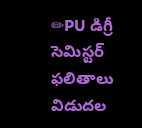✏PU డిగ్రీ సెమిస్టర్ ఫలితాలు విడుదల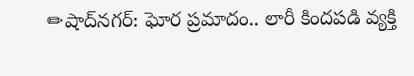✏షాద్‌నగర్: ఘోర ప్రమాదం.. లారీ కిందపడి వ్యక్తి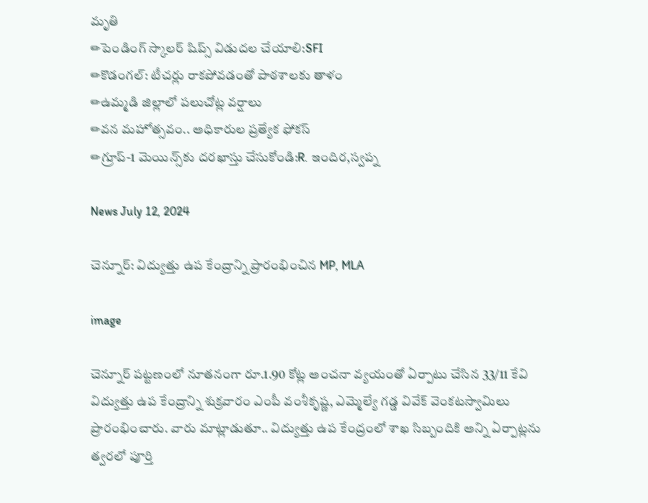మృతి
✏పెండింగ్ స్కాలర్ షిప్స్ విడుదల చేయాలి:SFI
✏కొడంగల్: టీచర్లు రాకపోవడంతో పాఠశాలకు తాళం
✏ఉమ్మడి జిల్లాలో పలుచోట్ల వర్షాలు
✏వన మహోత్సవం.. అధికారుల ప్రత్యేక ఫోకస్
✏గ్రూప్-1 మెయిన్స్‌కు దరఖాస్తు చేసుకోండి:R. ఇందిర,స్వప్న

News July 12, 2024

చెన్నూర్: విద్యుత్తు ఉప కేంద్రాన్ని ప్రారంభించిన MP, MLA

image

చెన్నూర్ పట్టణంలో నూతనంగా రూ.1.90 కోట్ల అంచనా వ్యయంతో ఏర్పాటు చేసిన 33/11 కేవి విద్యుత్తు ఉప కేంద్రాన్ని శుక్రవారం ఎంపీ వంశీకృష్ణ, ఎమ్మెల్యే గడ్డ వివేక్ వెంకటస్వామిలు ప్రారంభించారు. వారు మాట్లాడుతూ.. విద్యుత్తు ఉప కేంద్రంలో శాఖ సిబ్బందికి అన్ని ఏర్పాట్లను త్వరలో పూర్తి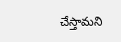చేస్తామని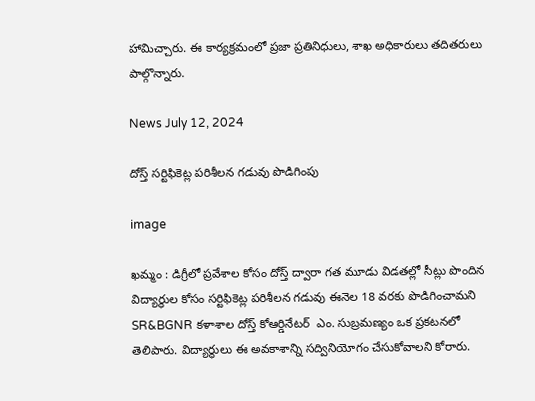హామిచ్చారు. ఈ కార్యక్రమంలో ప్రజా ప్రతినిధులు, శాఖ అధికారులు తదితరులు పాల్గొన్నారు.

News July 12, 2024

దోస్త్ సర్టిఫికెట్ల పరిశీలన గడువు పొడిగింపు

image

ఖమ్మం : డిగ్రీలో ప్రవేశాల కోసం దోస్త్ ద్వారా గత మూడు విడతల్లో సీట్లు పొందిన విద్యార్థుల కోసం సర్టిఫికెట్ల పరిశీలన గడువు ఈనెల 18 వరకు పొడిగించామని SR&BGNR కళాశాల దోస్త్ కోఆర్డినేటర్  ఎం. సుబ్రమణ్యం ఒక ప్రకటనలో తెలిపారు. విద్యార్థులు ఈ అవకాశాన్ని సద్వినియోగం చేసుకోవాలని కోరారు.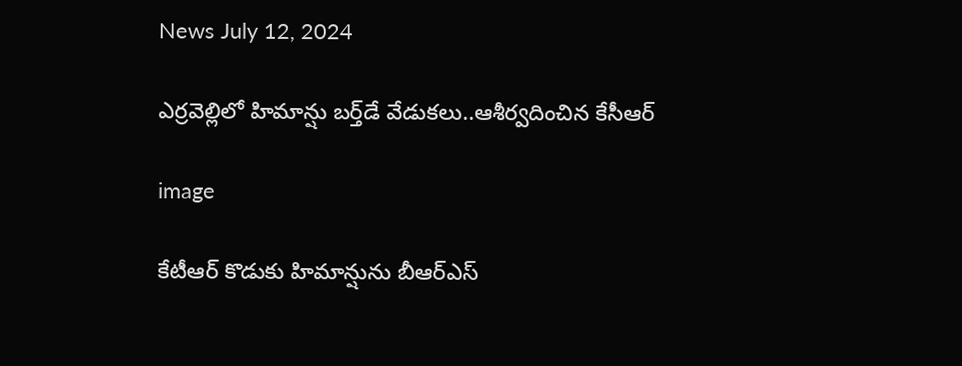News July 12, 2024

ఎర్ర‌వెల్లిలో హిమాన్షు బర్త్‌డే వేడుక‌లు..ఆశీర్వదించిన కేసీఆర్

image

కేటీఆర్ కొడుకు హిమాన్షును బీఆర్‌ఎస్‌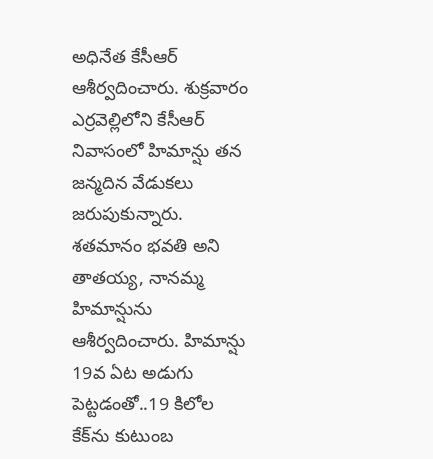అధినేత కేసీఆర్‌ ఆశీర్వదించారు. శుక్రవారం ఎర్రవెల్లిలోని కేసీఆర్‌ నివాసంలో హిమాన్షు త‌న‌ జన్మదిన వేడుకలు జరుపుకున్నారు. శతమానం భవతి అని తాతయ్య, నానమ్మ హిమాన్షును ఆశీర్వ‌దించారు. హిమాన్షు 19వ ఏట‌ అడుగు పెట్ట‌డంతో..19 కిలోల కేక్‌ను కుటుంబ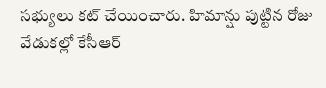స‌భ్యులు క‌ట్ చేయించారు. హిమాన్షు పుట్టిన రోజు వేడుక‌ల్లో కేసీఆర్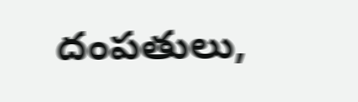దంప‌తులు,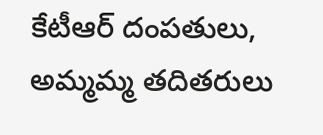కేటీఆర్ దంప‌తులు, అమ్మమ్మ తదితరులు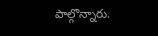పాల్గొన్నారు.